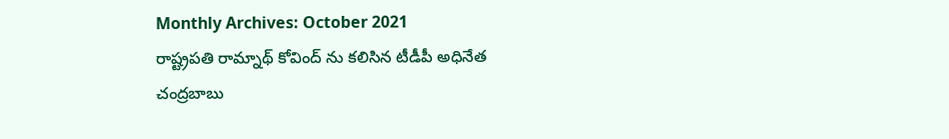Monthly Archives: October 2021
రాష్ట్రపతి రామ్నాథ్ కోవింద్ ను కలిసిన టీడీపీ అధినేత చంద్రబాబు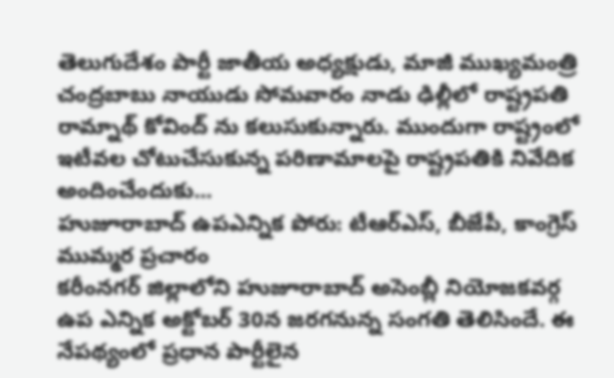తెలుగుదేశం పార్టీ జాతీయ అధ్యక్షుడు, మాజీ ముఖ్యమంత్రి చంద్రబాబు నాయుడు సోమవారం నాడు ఢిల్లీలో రాష్ట్రపతి రామ్నాథ్ కోవింద్ ను కలుసుకున్నారు. ముందుగా రాష్ట్రంలో ఇటీవల చోటుచేసుకున్న పరిణామాలపై రాష్ట్రపతికి నివేదిక అందించేందుకు...
హుజూరాబాద్ ఉపఎన్నిక పోరు: టీఆర్ఎస్, బీజేపీ, కాంగ్రెస్ ముమ్మర ప్రచారం
కరీంనగర్ జిల్లాలోని హుజూరాబాద్ అసెంబ్లీ నియోజకవర్గ ఉప ఎన్నిక అక్టోబర్ 30న జరగనున్న సంగతి తెలిసిందే. ఈ నేపథ్యంలో ప్రధాన పార్టీలైన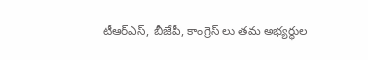టీఆర్ఎస్, బీజేపీ, కాంగ్రెస్ లు తమ అభ్యర్థుల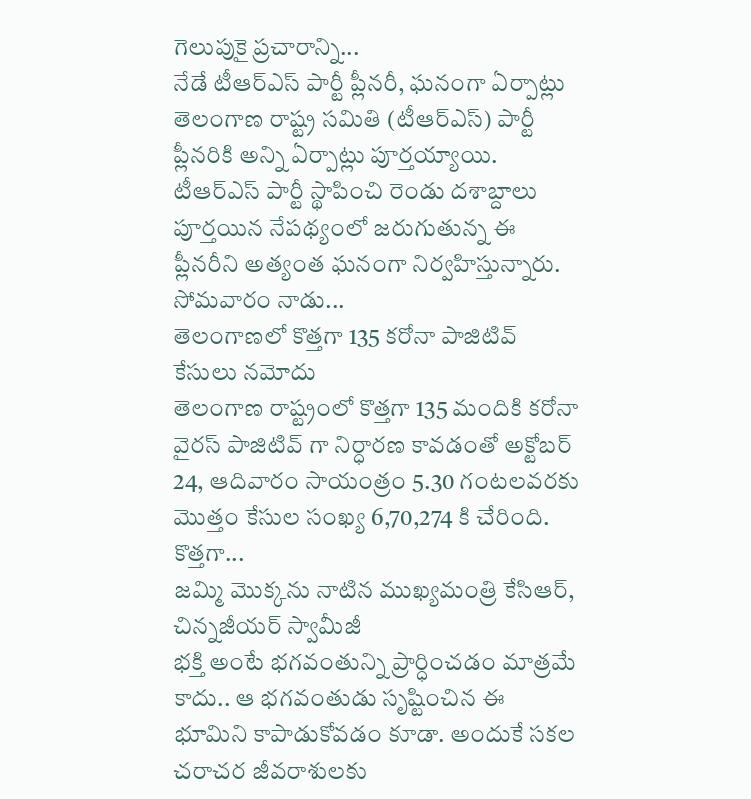గెలుపుకై ప్రచారాన్ని...
నేడే టీఆర్ఎస్ పార్టీ ప్లీనరీ, ఘనంగా ఏర్పాట్లు
తెలంగాణ రాష్ట్ర సమితి (టీఆర్ఎస్) పార్టీ ప్లీనరికి అన్ని ఏర్పాట్లు పూర్తయ్యాయి. టీఆర్ఎస్ పార్టీ స్థాపించి రెండు దశాబ్దాలు పూర్తయిన నేపథ్యంలో జరుగుతున్న ఈ ప్లీనరీని అత్యంత ఘనంగా నిర్వహిస్తున్నారు. సోమవారం నాడు...
తెలంగాణలో కొత్తగా 135 కరోనా పాజిటివ్ కేసులు నమోదు
తెలంగాణ రాష్ట్రంలో కొత్తగా 135 మందికి కరోనా వైరస్ పాజిటివ్ గా నిర్ధారణ కావడంతో అక్టోబర్ 24, ఆదివారం సాయంత్రం 5.30 గంటలవరకు మొత్తం కేసుల సంఖ్య 6,70,274 కి చేరింది. కొత్తగా...
జమ్మి మొక్కను నాటిన ముఖ్యమంత్రి కేసిఆర్, చిన్నజీయర్ స్వామీజీ
భక్తి అంటే భగవంతున్ని ప్రార్ధించడం మాత్రమే కాదు.. ఆ భగవంతుడు సృష్టించిన ఈ భూమిని కాపాడుకోవడం కూడా. అందుకే సకల చరాచర జీవరాశులకు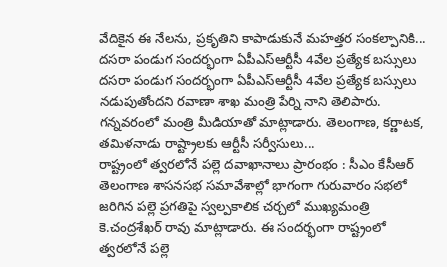వేదికైన ఈ నేలను, ప్రకృతిని కాపాడుకునే మహత్తర సంకల్పానికి...
దసరా పండుగ సందర్భంగా ఏపీఎస్ఆర్టీసీ 4వేల ప్రత్యేక బస్సులు
దసరా పండుగ సందర్భంగా ఏపీఎస్ఆర్టీసీ 4వేల ప్రత్యేక బస్సులు నడుపుతోందని రవాణా శాఖ మంత్రి పేర్ని నాని తెలిపారు. గన్నవరంలో మంత్రి మీడియాతో మాట్లాడారు. తెలంగాణ, కర్ణాటక, తమిళనాడు రాష్ట్రాలకు ఆర్టీసీ సర్వీసులు...
రాష్ట్రంలో త్వరలోనే పల్లె దవాఖానాలు ప్రారంభం : సీఎం కేసీఆర్
తెలంగాణ శాసనసభ సమావేశాల్లో భాగంగా గురువారం సభలో జరిగిన పల్లె ప్రగతిపై స్వల్పకాలిక చర్చలో ముఖ్యమంత్రి కె.చంద్రశేఖర్ రావు మాట్లాడారు. ఈ సందర్భంగా రాష్ట్రంలో త్వరలోనే పల్లె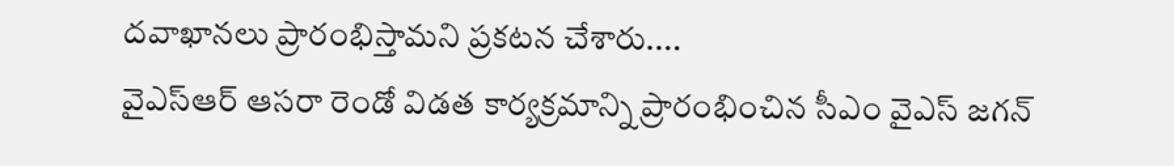దవాఖానలు ప్రారంభిస్తామని ప్రకటన చేశారు....
వైఎస్ఆర్ ఆసరా రెండో విడత కార్యక్రమాన్ని ప్రారంభించిన సీఎం వైఎస్ జగన్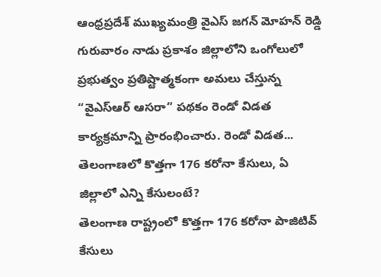ఆంధ్రప్రదేశ్ ముఖ్యమంత్రి వైఎస్ జగన్ మోహన్ రెడ్డి గురువారం నాడు ప్రకాశం జిల్లాలోని ఒంగోలులో ప్రభుత్వం ప్రతిష్టాత్మకంగా అమలు చేస్తున్న “వైఎస్ఆర్ ఆసరా” పథకం రెండో విడత కార్యక్రమాన్ని ప్రారంభించారు. రెండో విడత...
తెలంగాణలో కొత్తగా 176 కరోనా కేసులు, ఏ జిల్లాలో ఎన్ని కేసులంటే?
తెలంగాణ రాష్ట్రంలో కొత్తగా 176 కరోనా పాజిటివ్ కేసులు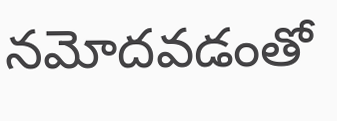నమోదవడంతో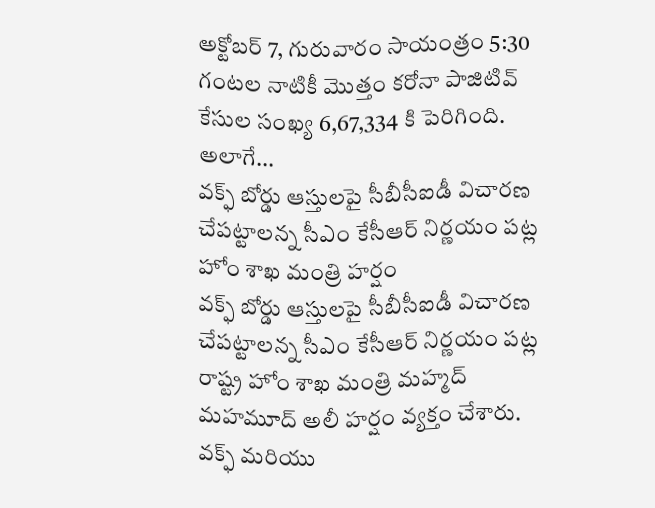అక్టోబర్ 7, గురువారం సాయంత్రం 5:30 గంటల నాటికీ మొత్తం కరోనా పాజిటివ్ కేసుల సంఖ్య 6,67,334 కి పెరిగింది. అలాగే...
వక్ఫ్ బోర్డు ఆస్తులపై సీబీసీఐడీ విచారణ చేపట్టాలన్న సీఎం కేసీఆర్ నిర్ణయం పట్ల హోం శాఖ మంత్రి హర్షం
వక్ఫ్ బోర్డు ఆస్తులపై సీబీసీఐడీ విచారణ చేపట్టాలన్న సీఎం కేసీఆర్ నిర్ణయం పట్ల రాష్ట్ర హోం శాఖ మంత్రి మహ్మద్ మహమూద్ అలీ హర్షం వ్యక్తం చేశారు. వక్ఫ్ మరియు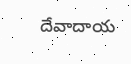దేవాదాయ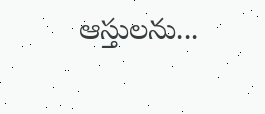ఆస్తులను...